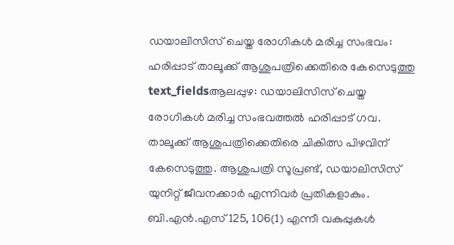ഡയാലിസിസ് ചെയ്ത രോഗികൾ മരിച്ച സംഭവം: ഹരിപ്പാട് താലൂക്ക് ആശുപത്രിക്കെതിരെ കേസെടുത്തു
text_fieldsആലപ്പുഴ: ഡയാലിസിസ് ചെയ്ത രോഗികൾ മരിച്ച സംഭവത്തൽ ഹരിപ്പാട് ഗവ. താലൂക്ക് ആശുപത്രിക്കെതിരെ ചികിത്സ പിഴവിന് കേസെടുത്തു. ആശുപത്രി സൂപ്രണ്ട്, ഡയാലിസിസ് യുനിറ്റ് ജീവനക്കാർ എന്നിവർ പ്രതികളാകും. ബി.എൻ.എസ് 125, 106(1) എന്നീ വകുപ്പുകൾ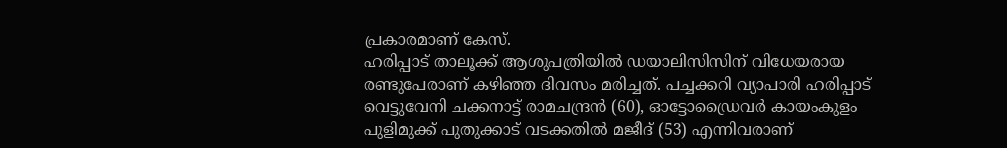പ്രകാരമാണ് കേസ്.
ഹരിപ്പാട് താലൂക്ക് ആശുപത്രിയിൽ ഡയാലിസിസിന് വിധേയരായ രണ്ടുപേരാണ് കഴിഞ്ഞ ദിവസം മരിച്ചത്. പച്ചക്കറി വ്യാപാരി ഹരിപ്പാട് വെട്ടുവേനി ചക്കനാട്ട് രാമചന്ദ്രൻ (60), ഓട്ടോഡ്രൈവർ കായംകുളം പുളിമുക്ക് പുതുക്കാട് വടക്കതിൽ മജീദ് (53) എന്നിവരാണ്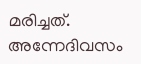മരിച്ചത്. അന്നേദിവസം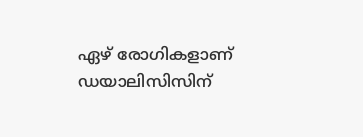ഏഴ് രോഗികളാണ് ഡയാലിസിസിന്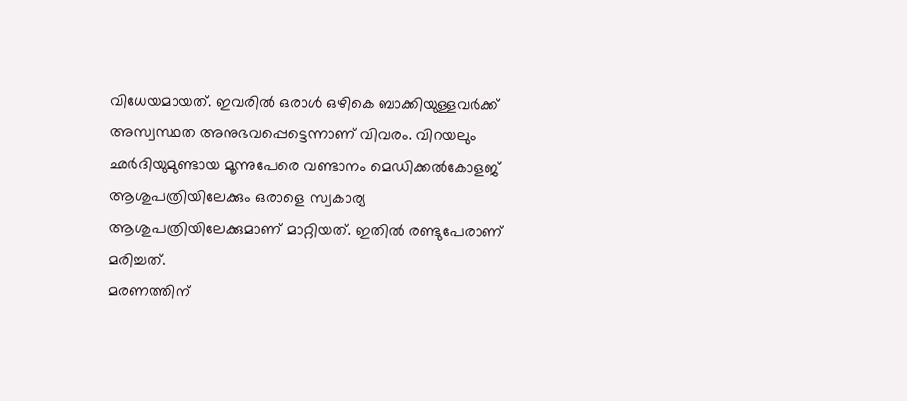വിധേയമായത്. ഇവരിൽ ഒരാൾ ഒഴികെ ബാക്കിയുള്ളവർക്ക് അസ്വസ്ഥത അനുഭവപ്പെട്ടെന്നാണ് വിവരം. വിറയലും ഛർദിയുമുണ്ടായ മൂന്നുപേരെ വണ്ടാനം മെഡിക്കൽകോളജ് ആശുപത്രിയിലേക്കും ഒരാളെ സ്വകാര്യ ആശുപത്രിയിലേക്കുമാണ് മാറ്റിയത്. ഇതിൽ രണ്ടുപേരാണ് മരിച്ചത്.
മരണത്തിന്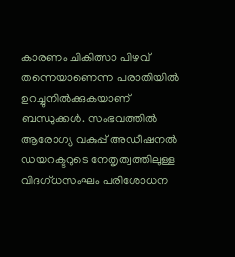കാരണം ചികിത്സാ പിഴവ് തന്നെയാണെന്ന പരാതിയിൽ ഉറച്ചുനിൽക്കുകയാണ് ബന്ധുക്കൾ. സംഭവത്തിൽ ആരോഗ്യ വകുപ്പ് അഡീഷനൽ ഡയറക്ടറുടെ നേതൃത്വത്തിലുള്ള വിദഗ്ധസംഘം പരിശോധന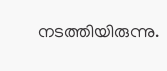നടത്തിയിരുന്നു.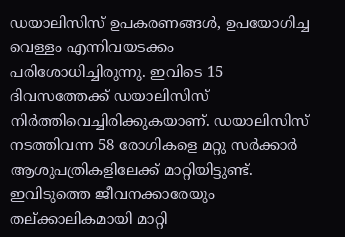ഡയാലിസിസ് ഉപകരണങ്ങൾ, ഉപയോഗിച്ച വെള്ളം എന്നിവയടക്കം പരിശോധിച്ചിരുന്നു. ഇവിടെ 15 ദിവസത്തേക്ക് ഡയാലിസിസ് നിർത്തിവെച്ചിരിക്കുകയാണ്. ഡയാലിസിസ് നടത്തിവന്ന 58 രോഗികളെ മറ്റു സർക്കാർ ആശുപത്രികളിലേക്ക് മാറ്റിയിട്ടുണ്ട്. ഇവിടുത്തെ ജീവനക്കാരേയും തല്ക്കാലികമായി മാറ്റി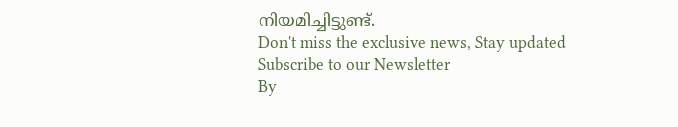നിയമിച്ചിട്ടുണ്ട്.
Don't miss the exclusive news, Stay updated
Subscribe to our Newsletter
By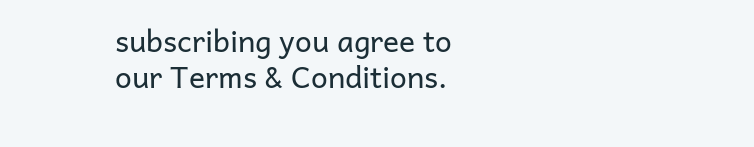subscribing you agree to our Terms & Conditions.